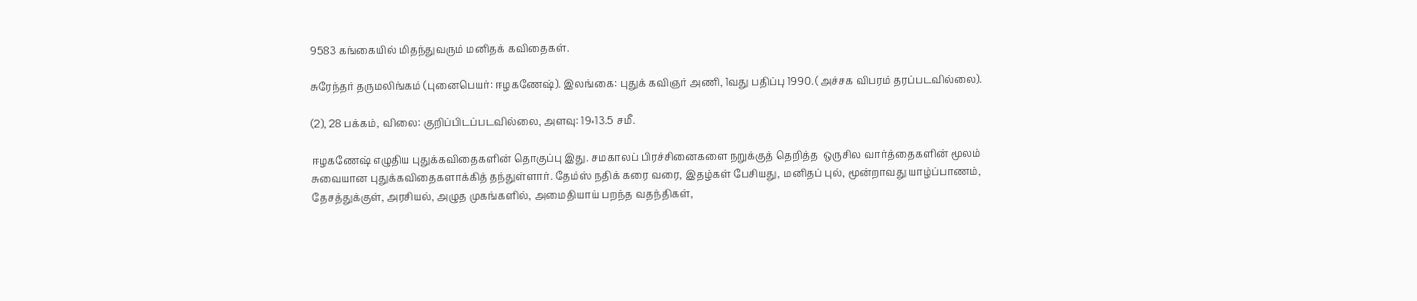9583 கங்கையில் மிதந்துவரும் மனிதக் கவிதைகள்.

சுரேந்தர் தருமலிங்கம் (புனைபெயர்: ஈழகணேஷ்). இலங்கை: புதுக் கவிஞர் அணி, 1வது பதிப்பு 1990. (அச்சக விபரம் தரப்படவில்லை).

(2), 28 பக்கம், விலை: குறிப்பிடப்படவில்லை, அளவு: 19×13.5 சமீ.

ஈழகணேஷ் எழுதிய புதுக்கவிதைகளின் தொகுப்பு இது. சமகாலப் பிரச்சினைகளை நறுக்குத் தெறித்த  ஒருசில வார்த்தைகளின் மூலம் சுவையான புதுக்கவிதைகளாக்கித் தந்துள்ளார். தேம்ஸ் நதிக் கரை வரை, இதழ்கள் பேசியது, மனிதப் புல், மூன்றாவது யாழ்ப்பாணம், தேசத்துக்குள், அரசியல், அழுத முகங்களில், அமைதியாய் பறந்த வதந்திகள்,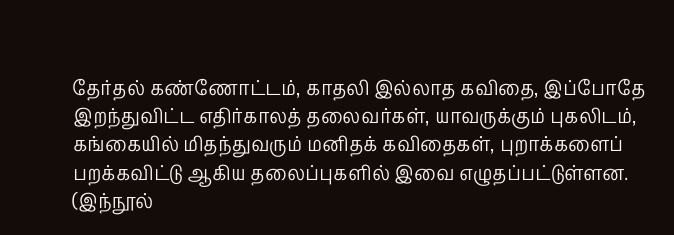தேர்தல் கண்ணோட்டம், காதலி இல்லாத கவிதை, இப்போதே இறந்துவிட்ட எதிர்காலத் தலைவர்கள், யாவருக்கும் புகலிடம், கங்கையில் மிதந்துவரும் மனிதக் கவிதைகள், புறாக்களைப் பறக்கவிட்டு ஆகிய தலைப்புகளில் இவை எழுதப்பட்டுள்ளன. (இந்நூல்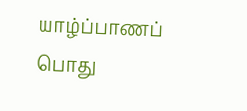யாழ்ப்பாணப் பொது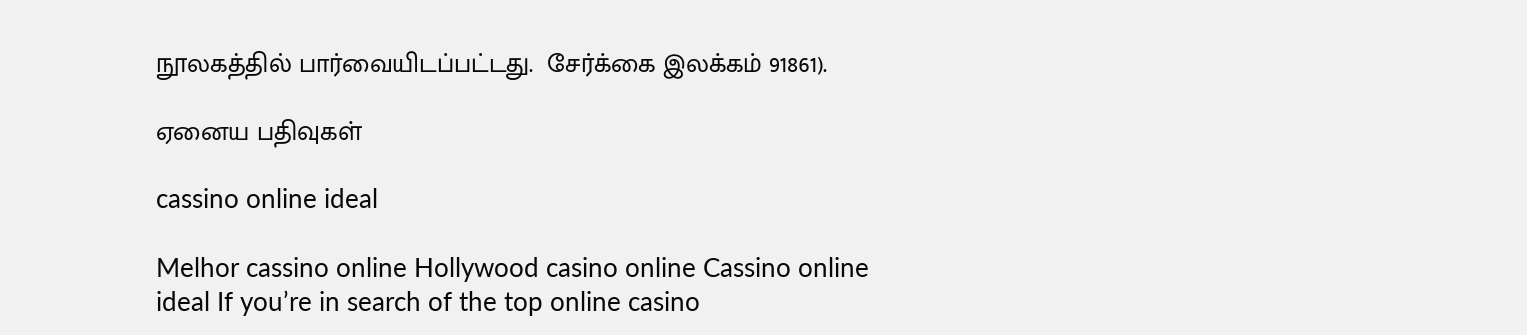நூலகத்தில் பார்வையிடப்பட்டது.  சேர்க்கை இலக்கம் 91861).

ஏனைய பதிவுகள்

cassino online ideal

Melhor cassino online Hollywood casino online Cassino online ideal If you’re in search of the top online casino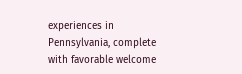experiences in Pennsylvania, complete with favorable welcome